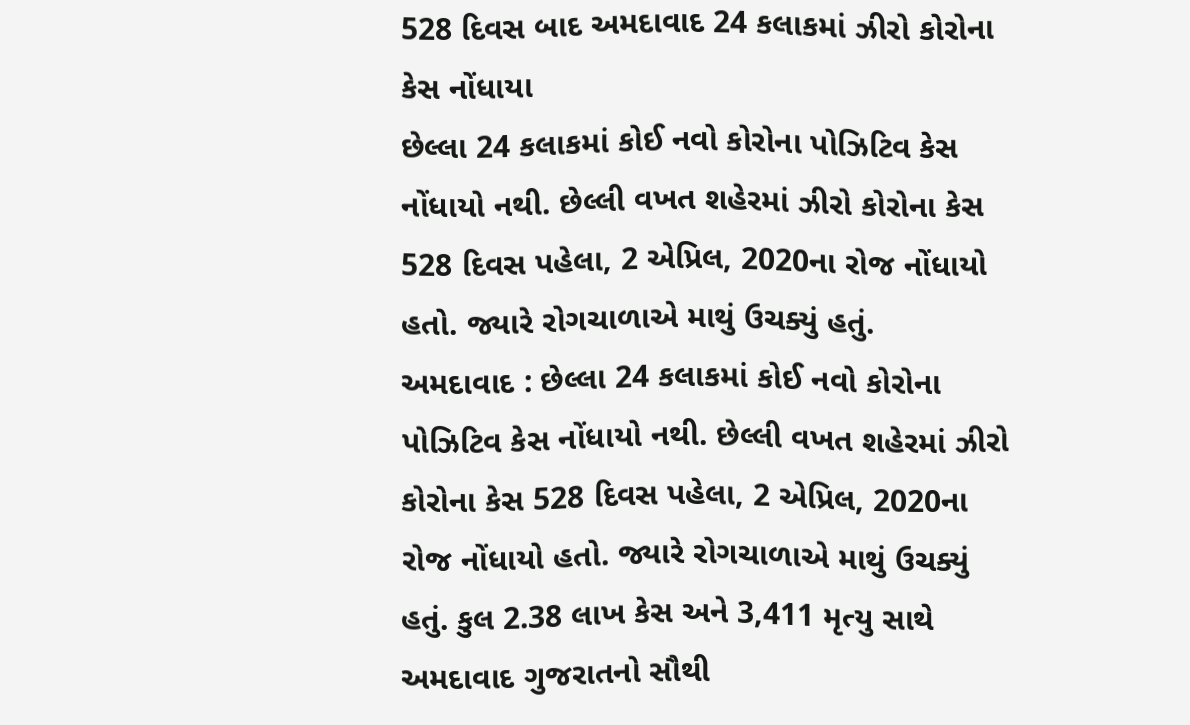528 દિવસ બાદ અમદાવાદ 24 કલાકમાં ઝીરો કોરોના કેસ નોંધાયા
છેલ્લા 24 કલાકમાં કોઈ નવો કોરોના પોઝિટિવ કેસ નોંધાયો નથી. છેલ્લી વખત શહેરમાં ઝીરો કોરોના કેસ 528 દિવસ પહેલા, 2 એપ્રિલ, 2020ના રોજ નોંધાયો હતો. જ્યારે રોગચાળાએ માથું ઉચક્યું હતું.
અમદાવાદ : છેલ્લા 24 કલાકમાં કોઈ નવો કોરોના પોઝિટિવ કેસ નોંધાયો નથી. છેલ્લી વખત શહેરમાં ઝીરો કોરોના કેસ 528 દિવસ પહેલા, 2 એપ્રિલ, 2020ના રોજ નોંધાયો હતો. જ્યારે રોગચાળાએ માથું ઉચક્યું હતું. કુલ 2.38 લાખ કેસ અને 3,411 મૃત્યુ સાથે અમદાવાદ ગુજરાતનો સૌથી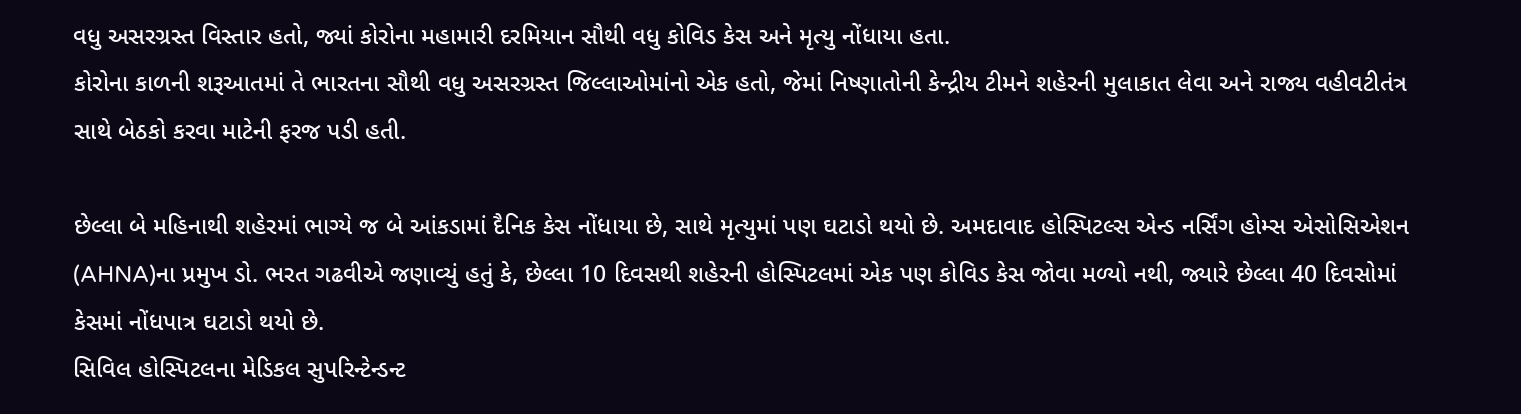વધુ અસરગ્રસ્ત વિસ્તાર હતો, જ્યાં કોરોના મહામારી દરમિયાન સૌથી વધુ કોવિડ કેસ અને મૃત્યુ નોંધાયા હતા.
કોરોના કાળની શરૂઆતમાં તે ભારતના સૌથી વધુ અસરગ્રસ્ત જિલ્લાઓમાંનો એક હતો, જેમાં નિષ્ણાતોની કેન્દ્રીય ટીમને શહેરની મુલાકાત લેવા અને રાજ્ય વહીવટીતંત્ર સાથે બેઠકો કરવા માટેની ફરજ પડી હતી.

છેલ્લા બે મહિનાથી શહેરમાં ભાગ્યે જ બે આંકડામાં દૈનિક કેસ નોંધાયા છે, સાથે મૃત્યુમાં પણ ઘટાડો થયો છે. અમદાવાદ હોસ્પિટલ્સ એન્ડ નર્સિંગ હોમ્સ એસોસિએશન (AHNA)ના પ્રમુખ ડો. ભરત ગઢવીએ જણાવ્યું હતું કે, છેલ્લા 10 દિવસથી શહેરની હોસ્પિટલમાં એક પણ કોવિડ કેસ જોવા મળ્યો નથી, જ્યારે છેલ્લા 40 દિવસોમાં કેસમાં નોંધપાત્ર ઘટાડો થયો છે.
સિવિલ હોસ્પિટલના મેડિકલ સુપરિન્ટેન્ડન્ટ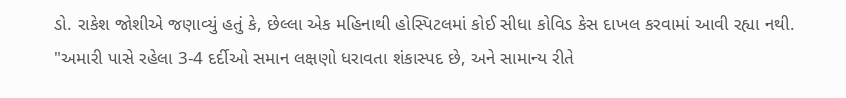ડો. રાકેશ જોશીએ જણાવ્યું હતું કે, છેલ્લા એક મહિનાથી હોસ્પિટલમાં કોઈ સીધા કોવિડ કેસ દાખલ કરવામાં આવી રહ્યા નથી.
"અમારી પાસે રહેલા 3-4 દર્દીઓ સમાન લક્ષણો ધરાવતા શંકાસ્પદ છે, અને સામાન્ય રીતે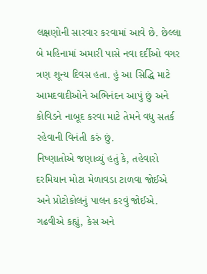લક્ષણોની સારવાર કરવામાં આવે છે. છેલ્લા બે મહિનામાં અમારી પાસે નવા દર્દીઓ વગર ત્રણ શૂન્ય દિવસ હતા. હું આ સિદ્ધિ માટે આમદવાદીઓને અભિનંદન આપું છું અને કોવિડને નાબૂદ કરવા માટે તેમને વધુ સતર્ક રહેવાની વિનંતી કરું છું.
નિષ્ણાતોએ જણાવ્યું હતું કે, તહેવારો દરમિયાન મોટા મેળાવડા ટાળવા જોઈએ અને પ્રોટોકોલનું પાલન કરવું જોઈએ. ગઢવીએ કહ્યું, કેસ અને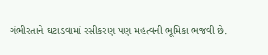ગંભીરતાને ઘટાડવામાં રસીકરણ પણ મહત્વની ભૂમિકા ભજવી છે.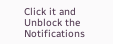Click it and Unblock the Notifications